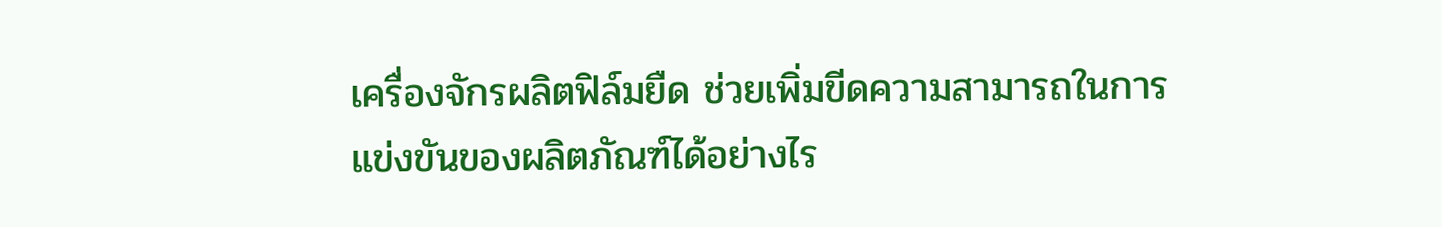เครื่องจักรผลิตฟิล์มยืด ช่วยเพิ่มขีดความสามารถในการแข่งขันของผลิตภัณฑ์ได้อย่างไร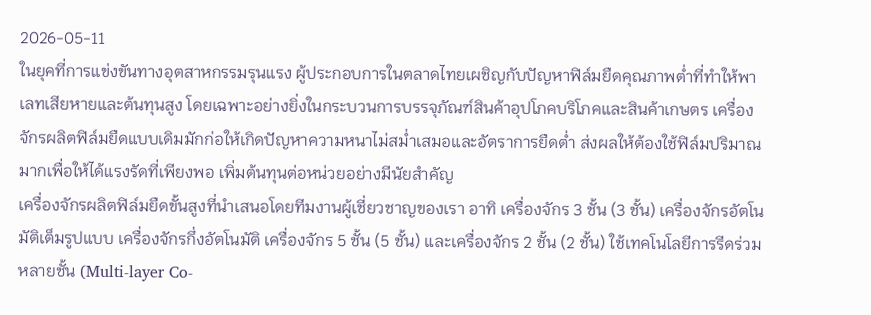2026-05-11
ในยุคที่การแข่งขันทางอุตสาหกรรมรุนแรง ผู้ประกอบการในตลาดไทยเผชิญกับปัญหาฟิล์มยืดคุณภาพต่ำที่ทำให้พาเลทเสียหายและต้นทุนสูง โดยเฉพาะอย่างยิ่งในกระบวนการบรรจุภัณฑ์สินค้าอุปโภคบริโภคและสินค้าเกษตร เครื่องจักรผลิตฟิล์มยืดแบบเดิมมักก่อให้เกิดปัญหาความหนาไม่สม่ำเสมอและอัตราการยืดต่ำ ส่งผลให้ต้องใช้ฟิล์มปริมาณมากเพื่อให้ได้แรงรัดที่เพียงพอ เพิ่มต้นทุนต่อหน่วยอย่างมีนัยสำคัญ
เครื่องจักรผลิตฟิล์มยืดขั้นสูงที่นำเสนอโดยทีมงานผู้เชี่ยวชาญของเรา อาทิ เครื่องจักร 3 ชั้น (3 ชั้น) เครื่องจักรอัตโนมัติเต็มรูปแบบ เครื่องจักรกึ่งอัตโนมัติ เครื่องจักร 5 ชั้น (5 ชั้น) และเครื่องจักร 2 ชั้น (2 ชั้น) ใช้เทคโนโลยีการรีดร่วมหลายชั้น (Multi-layer Co-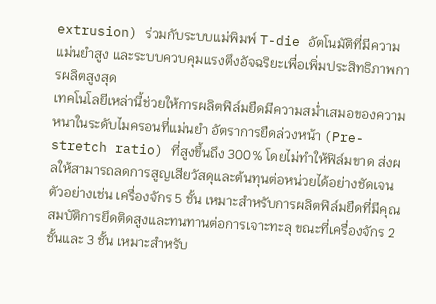extrusion) ร่วมกับระบบแม่พิมพ์ T-die อัตโนมัติที่มีความแม่นยำสูง และระบบควบคุมแรงตึงอัจฉริยะเพื่อเพิ่มประสิทธิภาพการผลิตสูงสุด
เทคโนโลยีเหล่านี้ช่วยให้การผลิตฟิล์มยืดมีความสม่ำเสมอของความหนาในระดับไมครอนที่แม่นยำ อัตราการยืดล่วงหน้า (Pre-stretch ratio) ที่สูงขึ้นถึง 300% โดยไม่ทำให้ฟิล์มขาด ส่งผลให้สามารถลดการสูญเสียวัสดุและต้นทุนต่อหน่วยได้อย่างชัดเจน ตัวอย่างเช่น เครื่องจักร 5 ชั้น เหมาะสำหรับการผลิตฟิล์มยืดที่มีคุณสมบัติการยึดติดสูงและทนทานต่อการเจาะทะลุ ขณะที่เครื่องจักร 2 ชั้นและ 3 ชั้น เหมาะสำหรับ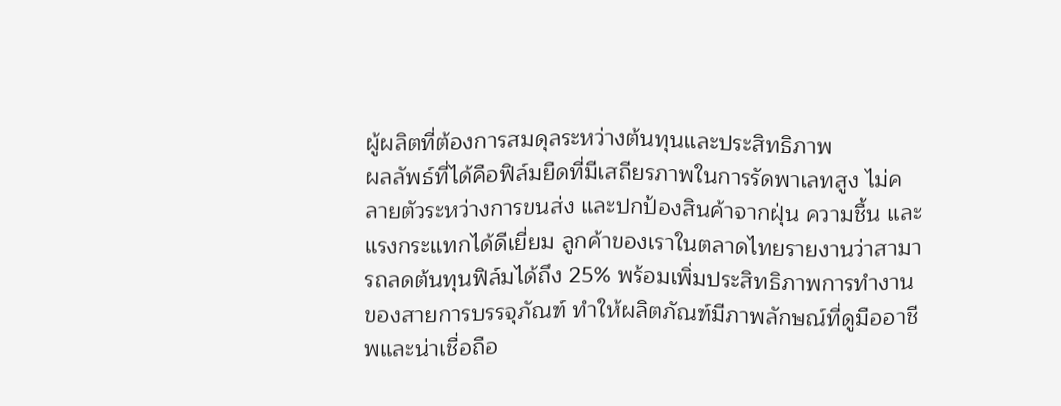ผู้ผลิตที่ต้องการสมดุลระหว่างต้นทุนและประสิทธิภาพ
ผลลัพธ์ที่ได้คือฟิล์มยืดที่มีเสถียรภาพในการรัดพาเลทสูง ไม่คลายตัวระหว่างการขนส่ง และปกป้องสินค้าจากฝุ่น ความชื้น และแรงกระแทกได้ดีเยี่ยม ลูกค้าของเราในตลาดไทยรายงานว่าสามารถลดต้นทุนฟิล์มได้ถึง 25% พร้อมเพิ่มประสิทธิภาพการทำงานของสายการบรรจุภัณฑ์ ทำให้ผลิตภัณฑ์มีภาพลักษณ์ที่ดูมืออาชีพและน่าเชื่อถือ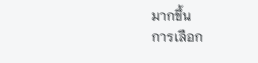มากขึ้น
การเลือก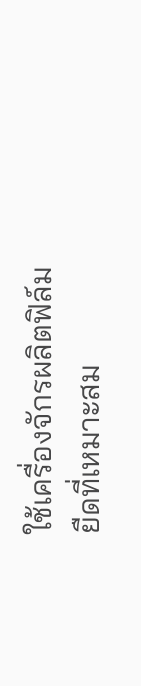ใช้เครื่องจักรผลิตฟิล์มยืดที่เหมาะสม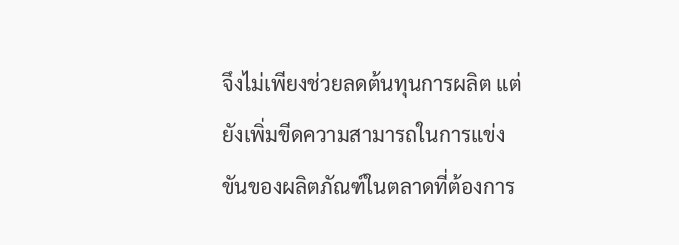จึงไม่เพียงช่วยลดต้นทุนการผลิต แต่ยังเพิ่มขีดความสามารถในการแข่งขันของผลิตภัณฑ์ในตลาดที่ต้องการ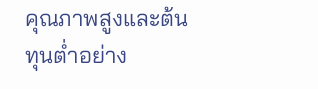คุณภาพสูงและต้นทุนต่ำอย่าง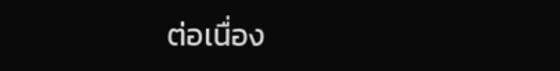ต่อเนื่อง